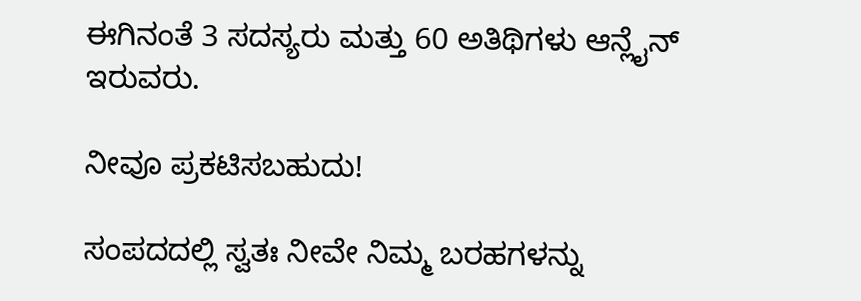ಈಗಿನಂತೆ 3 ಸದಸ್ಯರು ಮತ್ತು 60 ಅತಿಥಿಗಳು ಆನ್ಲೈನ್ ಇರುವರು.

ನೀವೂ ಪ್ರಕಟಿಸಬಹುದು!

ಸಂಪದದಲ್ಲಿ ಸ್ವತಃ ನೀವೇ ನಿಮ್ಮ ಬರಹಗಳನ್ನು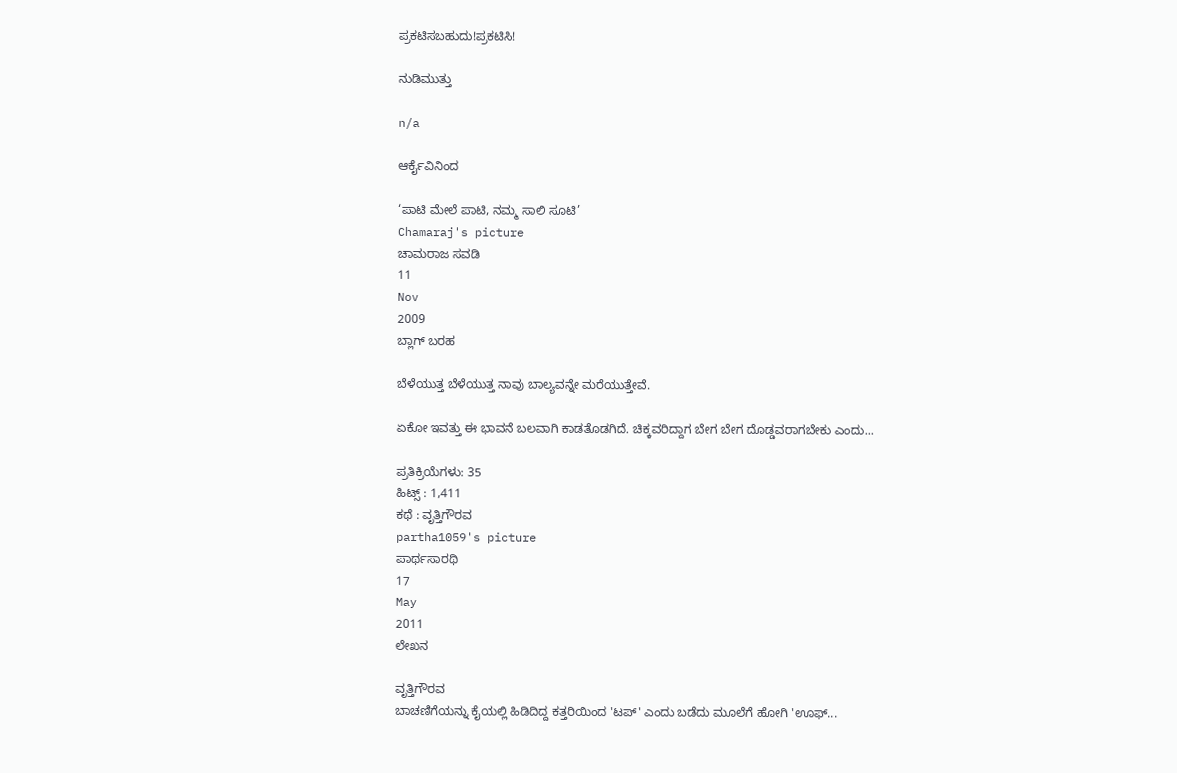ಪ್ರಕಟಿಸಬಹುದು!ಪ್ರಕಟಿಸಿ!

ನುಡಿಮುತ್ತು

n/a

ಆರ್ಕೈವಿನಿಂದ

‘ಪಾಟಿ ಮೇಲೆ ಪಾಟಿ, ನಮ್ಮ ಸಾಲಿ ಸೂಟಿ’
Chamaraj's picture
ಚಾಮರಾಜ ಸವಡಿ
11
Nov
2009
ಬ್ಲಾಗ್ ಬರಹ

ಬೆಳೆಯುತ್ತ ಬೆಳೆಯುತ್ತ ನಾವು ಬಾಲ್ಯವನ್ನೇ ಮರೆಯುತ್ತೇವೆ.

ಏಕೋ ಇವತ್ತು ಈ ಭಾವನೆ ಬಲವಾಗಿ ಕಾಡತೊಡಗಿದೆ. ಚಿಕ್ಕವರಿದ್ದಾಗ ಬೇಗ ಬೇಗ ದೊಡ್ಡವರಾಗಬೇಕು ಎಂದು...

ಪ್ರತಿಕ್ರಿಯೆಗಳು: 35
ಹಿಟ್ಸ್ : 1,411
ಕಥೆ : ವೃತ್ತಿಗೌರವ
partha1059's picture
ಪಾರ್ಥಸಾರಥಿ
17
May
2011
ಲೇಖನ

ವೃತ್ತಿಗೌರವ
ಬಾಚಣಿಗೆಯನ್ನು ಕೈಯಲ್ಲಿ ಹಿಡಿದಿದ್ದ ಕತ್ತರಿಯಿಂದ 'ಟಪ್' ಎಂದು ಬಡೆದು ಮೂಲೆಗೆ ಹೋಗಿ 'ಊಫ್...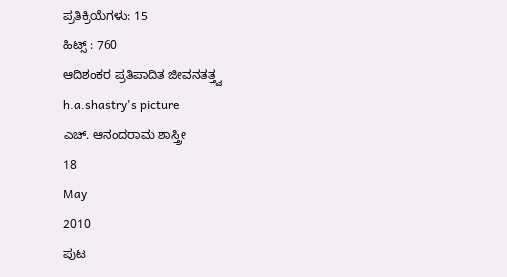ಪ್ರತಿಕ್ರಿಯೆಗಳು: 15
ಹಿಟ್ಸ್ : 760
ಆದಿಶಂಕರ ಪ್ರತಿಪಾದಿತ ಜೀವನತತ್ತ್ವ
h.a.shastry's picture
ಎಚ್. ಆನಂದರಾಮ ಶಾಸ್ತ್ರೀ
18
May
2010
ಪುಟ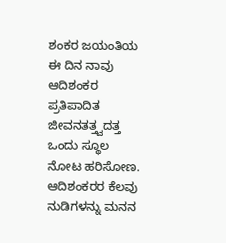ಶಂಕರ ಜಯಂತಿಯ ಈ ದಿನ ನಾವು ಆದಿಶಂಕರ ಪ್ರತಿಪಾದಿತ ಜೀವನತತ್ತ್ವದತ್ತ ಒಂದು ಸ್ಥೂಲ ನೋಟ ಹರಿಸೋಣ. ಆದಿಶಂಕರರ ಕೆಲವು ನುಡಿಗಳನ್ನು ಮನನ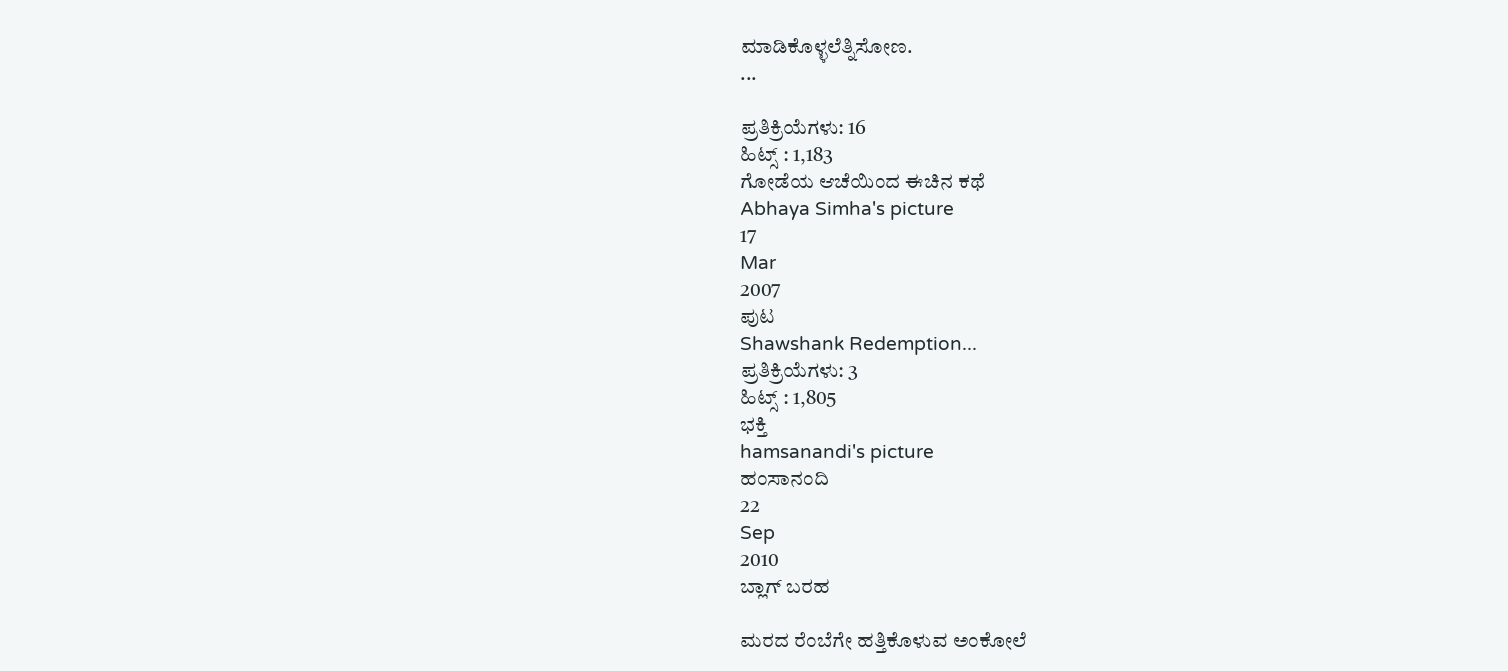ಮಾಡಿಕೊಳ್ಳಲೆತ್ನಿಸೋಣ.
...

ಪ್ರತಿಕ್ರಿಯೆಗಳು: 16
ಹಿಟ್ಸ್ : 1,183
ಗೋಡೆಯ ಆಚೆಯಿಂದ ಈಚಿನ ಕಥೆ
Abhaya Simha's picture
17
Mar
2007
ಪುಟ
Shawshank Redemption...
ಪ್ರತಿಕ್ರಿಯೆಗಳು: 3
ಹಿಟ್ಸ್ : 1,805
ಭಕ್ತಿ
hamsanandi's picture
ಹಂಸಾನಂದಿ
22
Sep
2010
ಬ್ಲಾಗ್ ಬರಹ

ಮರದ ರೆಂಬೆಗೇ ಹತ್ತಿಕೊಳುವ ಅಂಕೋಲೆ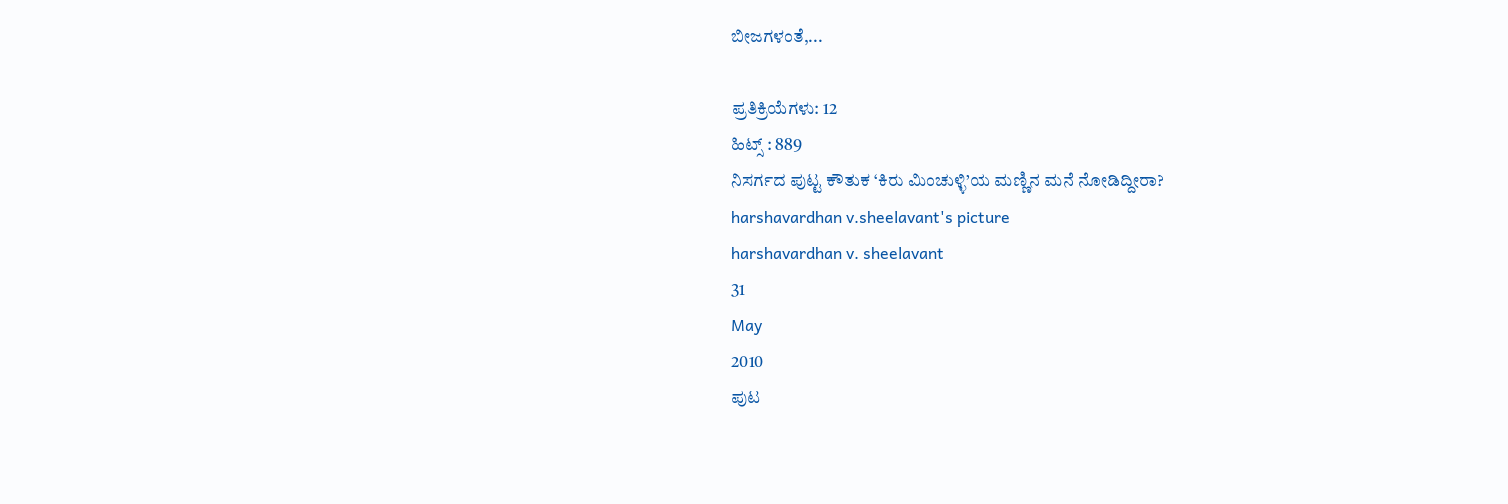ಬೀಜಗಳಂತೆ,...

ಪ್ರತಿಕ್ರಿಯೆಗಳು: 12
ಹಿಟ್ಸ್ : 889
ನಿಸರ್ಗದ ಪುಟ್ಟ ಕೌತುಕ ‘ಕಿರು ಮಿಂಚುಳ್ಳಿ’ಯ ಮಣ್ಣಿನ ಮನೆ ನೋಡಿದ್ದೀರಾ?
harshavardhan v.sheelavant's picture
harshavardhan v. sheelavant
31
May
2010
ಪುಟ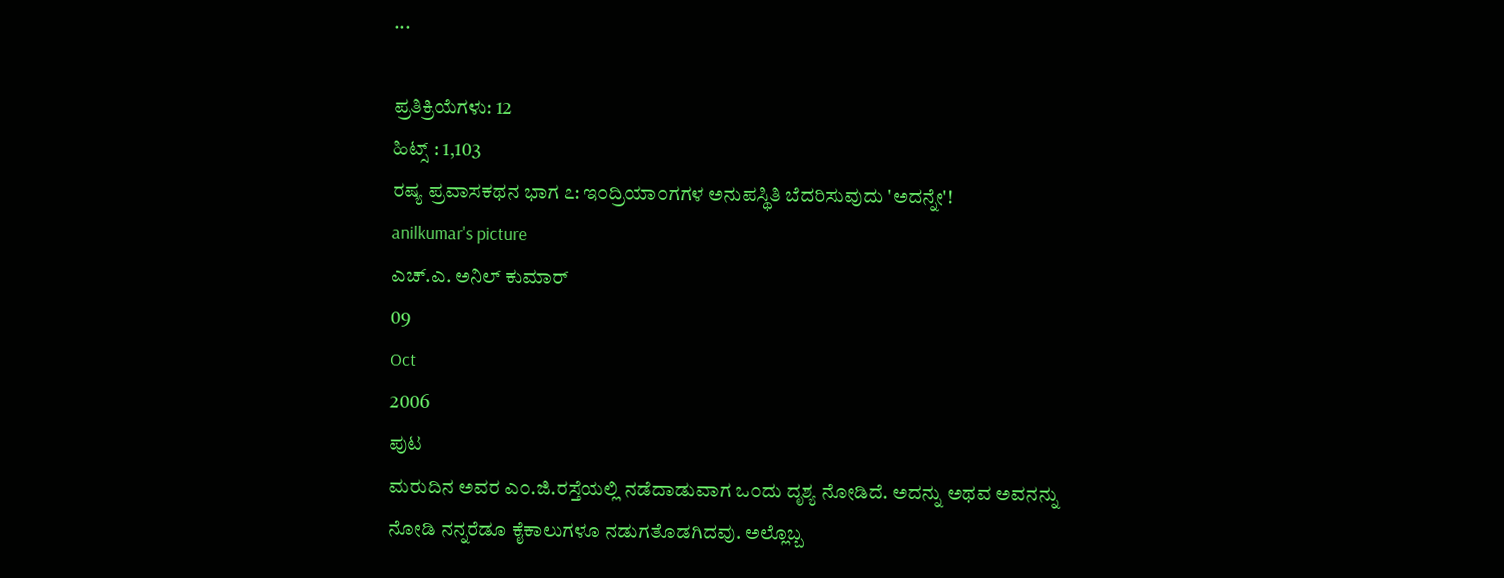...

ಪ್ರತಿಕ್ರಿಯೆಗಳು: 12
ಹಿಟ್ಸ್ : 1,103
ರಷ್ಯ ಪ್ರವಾಸಕಥನ ಭಾಗ ೭: ಇ೦ದ್ರಿಯಾ೦ಗಗಳ ಅನುಪಸ್ಥಿತಿ ಬೆದರಿಸುವುದು 'ಅದನ್ನೇ'!
anilkumar's picture
ಎಚ್.ಎ. ಅನಿಲ್ ಕುಮಾರ್
09
Oct
2006
ಪುಟ
ಮರುದಿನ ಅವರ ಎ೦.ಜಿ.ರಸ್ತೆಯಲ್ಲಿ ನಡೆದಾಡುವಾಗ ಒ೦ದು ದೃಶ್ಯ ನೋಡಿದೆ. ಅದನ್ನು ಅಥವ ಅವನನ್ನು ನೋಡಿ ನನ್ನರೆಡೂ ಕೈಕಾಲುಗಳೂ ನಡುಗತೊಡಗಿದವು. ಅಲ್ಲೊಬ್ಬ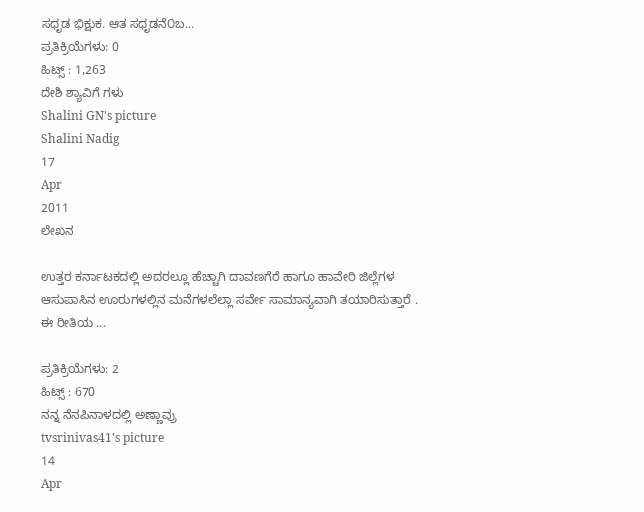ಸಧೃಡ ಭಿಕ್ಷುಕ. ಆತ ಸಧೃಡನೆ೦ಬ...
ಪ್ರತಿಕ್ರಿಯೆಗಳು: 0
ಹಿಟ್ಸ್ : 1,263
ದೇಶಿ ಶ್ಯಾವಿಗೆ ಗಳು
Shalini GN's picture
Shalini Nadig
17
Apr
2011
ಲೇಖನ

ಉತ್ತರ ಕರ್ನಾಟಕದಲ್ಲಿ ಅದರಲ್ಲೂ ಹೆಚ್ಚಾಗಿ ದಾವಣಗೆರೆ ಹಾಗೂ ಹಾವೇರಿ ಜಿಲ್ಲೆಗಳ ಆಸುಪಾಸಿನ ಊರುಗಳಲ್ಲಿನ ಮನೆಗಳಲೆಲ್ಲಾ ಸರ್ವೇ ಸಾಮಾನ್ಯವಾಗಿ ತಯಾರಿಸುತ್ತಾರೆ . ಈ ರೀತಿಯ ...

ಪ್ರತಿಕ್ರಿಯೆಗಳು: 2
ಹಿಟ್ಸ್ : 670
ನನ್ನ ನೆನಪಿನಾಳದಲ್ಲಿ ಅಣ್ಣಾವ್ರು
tvsrinivas41's picture
14
Apr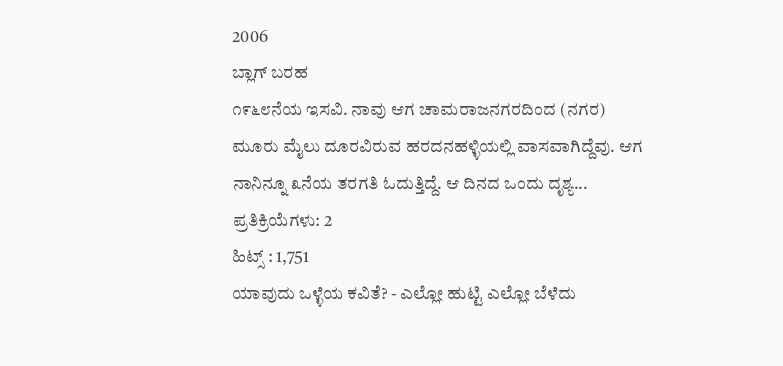2006
ಬ್ಲಾಗ್ ಬರಹ
೧೯೬೮ನೆಯ ಇಸವಿ. ನಾವು ಆಗ ಚಾಮರಾಜನಗರದಿಂದ (ನಗರ) ಮೂರು ಮೈಲು ದೂರವಿರುವ ಹರದನಹಳ್ಳಿಯಲ್ಲಿ ವಾಸವಾಗಿದ್ದೆವು. ಆಗ ನಾನಿನ್ನೂ ೩ನೆಯ ತರಗತಿ ಓದುತ್ತಿದ್ದೆ. ಆ ದಿನದ ಒಂದು ದೃಶ್ಯ...
ಪ್ರತಿಕ್ರಿಯೆಗಳು: 2
ಹಿಟ್ಸ್ : 1,751
ಯಾವುದು ಒಳ್ಳೆಯ ಕವಿತೆ? - ಎಲ್ಲೋ ಹುಟ್ಟಿ ಎಲ್ಲೋ ಬೆಳೆದು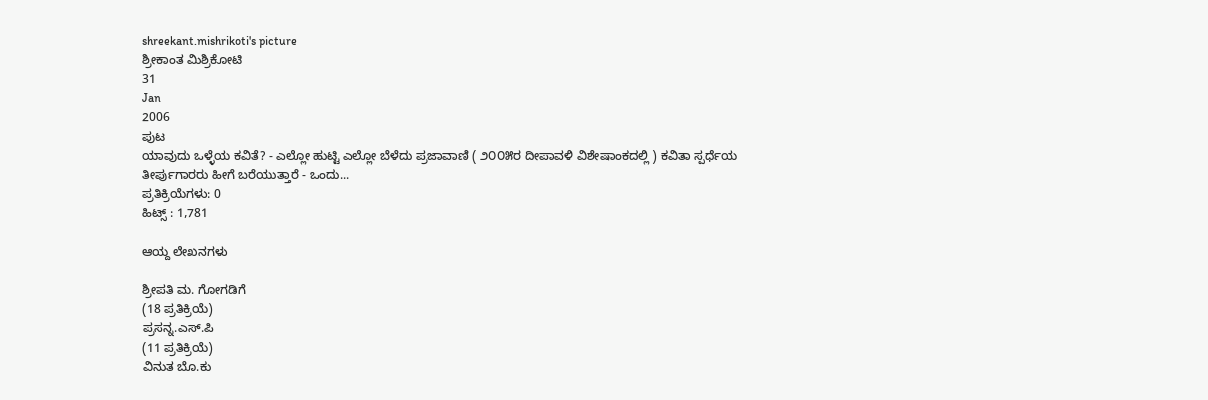shreekant.mishrikoti's picture
ಶ್ರೀಕಾಂತ ಮಿಶ್ರಿಕೋಟಿ
31
Jan
2006
ಪುಟ
ಯಾವುದು ಒಳ್ಳೆಯ ಕವಿತೆ? - ಎಲ್ಲೋ ಹುಟ್ಟಿ ಎಲ್ಲೋ ಬೆಳೆದು ಪ್ರಜಾವಾಣಿ ( ೨೦೦೫ರ ದೀಪಾವಳಿ ವಿಶೇಷಾಂಕದಲ್ಲಿ ) ಕವಿತಾ ಸ್ಪರ್ಧೆಯ ತೀರ್ಪುಗಾರರು ಹೀಗೆ ಬರೆಯುತ್ತಾರೆ - ಒಂದು...
ಪ್ರತಿಕ್ರಿಯೆಗಳು: 0
ಹಿಟ್ಸ್ : 1,781

ಆಯ್ದ ಲೇಖನಗಳು

ಶ್ರೀಪತಿ ಮ. ಗೋಗಡಿಗೆ
(18 ಪ್ರತಿಕ್ರಿಯೆ)
ಪ್ರಸನ್ನ.ಎಸ್.ಪಿ
(11 ಪ್ರತಿಕ್ರಿಯೆ)
ವಿನುತ ಬೊ.ಕು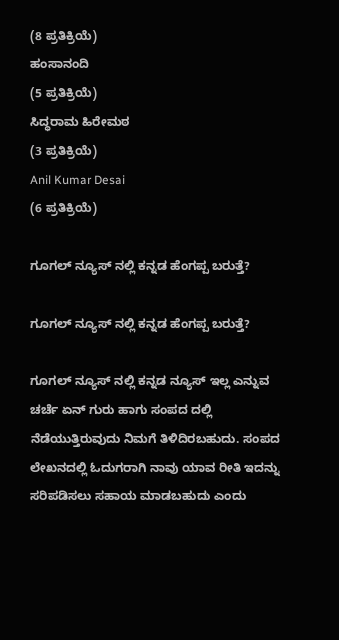(8 ಪ್ರತಿಕ್ರಿಯೆ)
ಹಂಸಾನಂದಿ
(5 ಪ್ರತಿಕ್ರಿಯೆ)
ಸಿದ್ಧರಾಮ ಹಿರೇಮಠ
(3 ಪ್ರತಿಕ್ರಿಯೆ)
Anil Kumar Desai
(6 ಪ್ರತಿಕ್ರಿಯೆ)

ಗೂಗಲ್ ನ್ಯೂಸ್ ನಲ್ಲಿ ಕನ್ನಡ ಹೆಂಗಪ್ಪ ಬರುತ್ತೆ?

ಗೂಗಲ್ ನ್ಯೂಸ್ ನಲ್ಲಿ ಕನ್ನಡ ಹೆಂಗಪ್ಪ ಬರುತ್ತೆ?

ಗೂಗಲ್ ನ್ಯೂಸ್ ನಲ್ಲಿ ಕನ್ನಡ ನ್ಯೂಸ್ ಇಲ್ಲ ಎನ್ನುವ ಚರ್ಚೆ ಏನ್ ಗುರು ಹಾಗು ಸಂಪದ ದಲ್ಲಿ ನೆಡೆಯುತ್ತಿರುವುದು ನಿಮಗೆ ತಿಳಿದಿರಬಹುದು. ಸಂಪದ ಲೇಖನದಲ್ಲಿ ಓದುಗರಾಗಿ ನಾವು ಯಾವ ರೀತಿ ಇದನ್ನು ಸರಿಪಡಿಸಲು ಸಹಾಯ ಮಾಡಬಹುದು ಎಂದು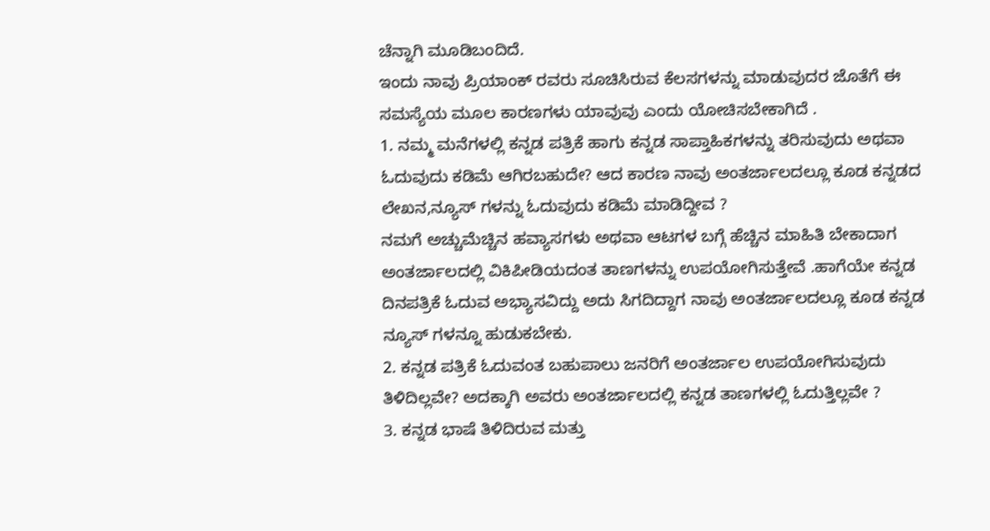ಚೆನ್ನಾಗಿ ಮೂಡಿಬಂದಿದೆ.
ಇಂದು ನಾವು ಪ್ರಿಯಾಂಕ್ ರವರು ಸೂಚಿಸಿರುವ ಕೆಲಸಗಳನ್ನು ಮಾಡುವುದರ ಜೊತೆಗೆ ಈ ಸಮಸ್ಯೆಯ ಮೂಲ ಕಾರಣಗಳು ಯಾವುವು ಎಂದು ಯೋಚಿಸಬೇಕಾಗಿದೆ .
1. ನಮ್ಮ ಮನೆಗಳಲ್ಲಿ ಕನ್ನಡ ಪತ್ರಿಕೆ ಹಾಗು ಕನ್ನಡ ಸಾಪ್ತಾಹಿಕಗಳನ್ನು ತರಿಸುವುದು ಅಥವಾ ಓದುವುದು ಕಡಿಮೆ ಆಗಿರಬಹುದೇ? ಆದ ಕಾರಣ ನಾವು ಅಂತರ್ಜಾಲದಲ್ಲೂ ಕೂಡ ಕನ್ನಡದ ಲೇಖನ,ನ್ಯೂಸ್ ಗಳನ್ನು ಓದುವುದು ಕಡಿಮೆ ಮಾಡಿದ್ದೀವ ?
ನಮಗೆ ಅಚ್ಚುಮೆಚ್ಚಿನ ಹವ್ಯಾಸಗಳು ಅಥವಾ ಆಟಗಳ ಬಗ್ಗೆ ಹೆಚ್ಚಿನ ಮಾಹಿತಿ ಬೇಕಾದಾಗ ಅಂತರ್ಜಾಲದಲ್ಲಿ ವಿಕಿಪೀಡಿಯದಂತ ತಾಣಗಳನ್ನು ಉಪಯೋಗಿಸುತ್ತೇವೆ .ಹಾಗೆಯೇ ಕನ್ನಡ ದಿನಪತ್ರಿಕೆ ಓದುವ ಅಭ್ಯಾಸವಿದ್ದು ಅದು ಸಿಗದಿದ್ದಾಗ ನಾವು ಅಂತರ್ಜಾಲದಲ್ಲೂ ಕೂಡ ಕನ್ನಡ ನ್ಯೂಸ್ ಗಳನ್ನೂ ಹುಡುಕಬೇಕು.
2. ಕನ್ನಡ ಪತ್ರಿಕೆ ಓದುವಂತ ಬಹುಪಾಲು ಜನರಿಗೆ ಅಂತರ್ಜಾಲ ಉಪಯೋಗಿಸುವುದು ತಿಳಿದಿಲ್ಲವೇ? ಅದಕ್ಕಾಗಿ ಅವರು ಅಂತರ್ಜಾಲದಲ್ಲಿ ಕನ್ನಡ ತಾಣಗಳಲ್ಲಿ ಓದುತ್ತಿಲ್ಲವೇ ?
3. ಕನ್ನಡ ಭಾಷೆ ತಿಳಿದಿರುವ ಮತ್ತು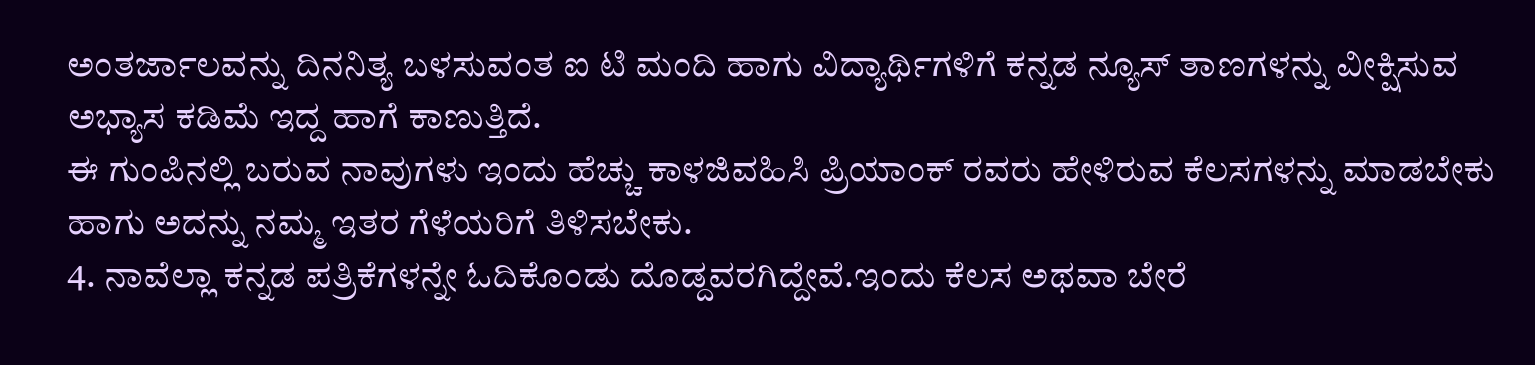ಅಂತರ್ಜಾಲವನ್ನು ದಿನನಿತ್ಯ ಬಳಸುವಂತ ಐ ಟಿ ಮಂದಿ ಹಾಗು ವಿದ್ಯಾರ್ಥಿಗಳಿಗೆ ಕನ್ನಡ ನ್ಯೂಸ್ ತಾಣಗಳನ್ನು ವೀಕ್ಷಿಸುವ ಅಭ್ಯಾಸ ಕಡಿಮೆ ಇದ್ದ ಹಾಗೆ ಕಾಣುತ್ತಿದೆ.
ಈ ಗುಂಪಿನಲ್ಲಿ ಬರುವ ನಾವುಗಳು ಇಂದು ಹೆಚ್ಚು ಕಾಳಜಿವಹಿಸಿ ಪ್ರಿಯಾಂಕ್ ರವರು ಹೇಳಿರುವ ಕೆಲಸಗಳನ್ನು ಮಾಡಬೇಕು ಹಾಗು ಅದನ್ನು ನಮ್ಮ ಇತರ ಗೆಳೆಯರಿಗೆ ತಿಳಿಸಬೇಕು.
4. ನಾವೆಲ್ಲಾ ಕನ್ನಡ ಪತ್ರಿಕೆಗಳನ್ನೇ ಓದಿಕೊಂಡು ದೊಡ್ದವರಗಿದ್ದೇವೆ.ಇಂದು ಕೆಲಸ ಅಥವಾ ಬೇರೆ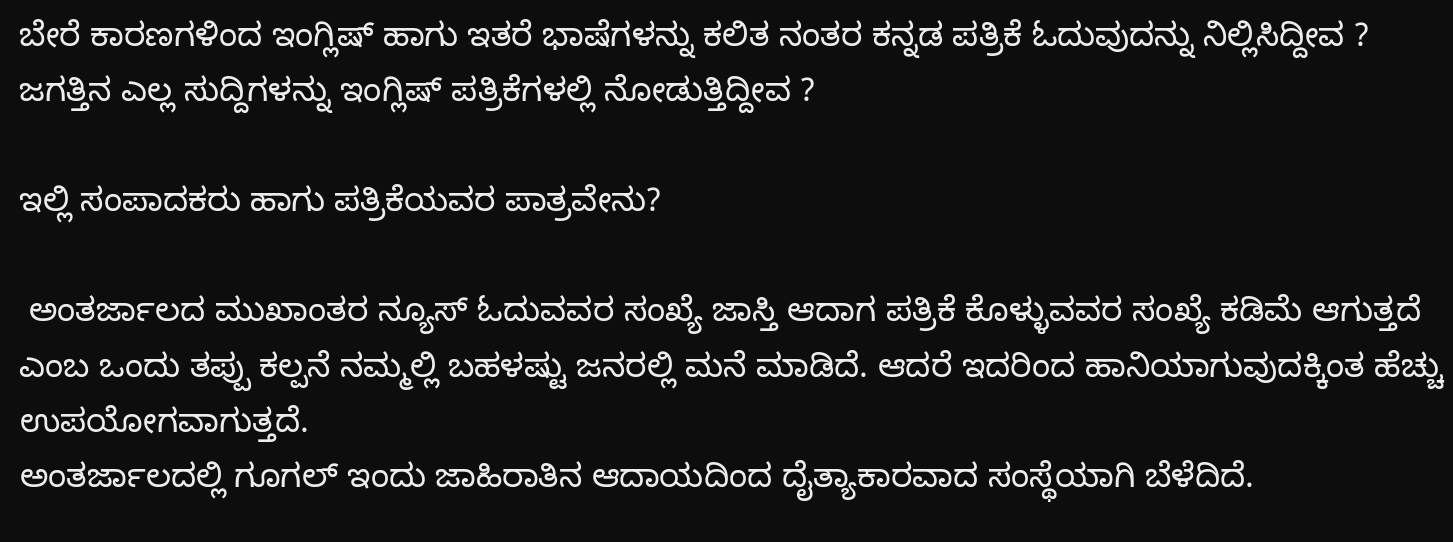ಬೇರೆ ಕಾರಣಗಳಿಂದ ಇಂಗ್ಲಿಷ್ ಹಾಗು ಇತರೆ ಭಾಷೆಗಳನ್ನು ಕಲಿತ ನಂತರ ಕನ್ನಡ ಪತ್ರಿಕೆ ಓದುವುದನ್ನು ನಿಲ್ಲಿಸಿದ್ದೀವ ? ಜಗತ್ತಿನ ಎಲ್ಲ ಸುದ್ದಿಗಳನ್ನು ಇಂಗ್ಲಿಷ್ ಪತ್ರಿಕೆಗಳಲ್ಲಿ ನೋಡುತ್ತಿದ್ದೀವ ?

ಇಲ್ಲಿ ಸಂಪಾದಕರು ಹಾಗು ಪತ್ರಿಕೆಯವರ ಪಾತ್ರವೇನು?

 ಅಂತರ್ಜಾಲದ ಮುಖಾಂತರ ನ್ಯೂಸ್ ಓದುವವರ ಸಂಖ್ಯೆ ಜಾಸ್ತಿ ಆದಾಗ ಪತ್ರಿಕೆ ಕೊಳ್ಳುವವರ ಸಂಖ್ಯೆ ಕಡಿಮೆ ಆಗುತ್ತದೆ ಎಂಬ ಒಂದು ತಪ್ಪು ಕಲ್ಪನೆ ನಮ್ಮಲ್ಲಿ ಬಹಳಷ್ಟು ಜನರಲ್ಲಿ ಮನೆ ಮಾಡಿದೆ. ಆದರೆ ಇದರಿಂದ ಹಾನಿಯಾಗುವುದಕ್ಕಿಂತ ಹೆಚ್ಚು ಉಪಯೋಗವಾಗುತ್ತದೆ.
ಅಂತರ್ಜಾಲದಲ್ಲಿ ಗೂಗಲ್ ಇಂದು ಜಾಹಿರಾತಿನ ಆದಾಯದಿಂದ ದೈತ್ಯಾಕಾರವಾದ ಸಂಸ್ಥೆಯಾಗಿ ಬೆಳೆದಿದೆ.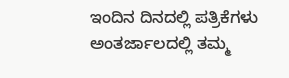ಇಂದಿನ ದಿನದಲ್ಲಿ ಪತ್ರಿಕೆಗಳು ಅಂತರ್ಜಾಲದಲ್ಲಿ ತಮ್ಮ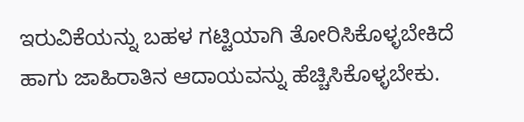ಇರುವಿಕೆಯನ್ನು ಬಹಳ ಗಟ್ಟಿಯಾಗಿ ತೋರಿಸಿಕೊಳ್ಳಬೇಕಿದೆ ಹಾಗು ಜಾಹಿರಾತಿನ ಆದಾಯವನ್ನು ಹೆಚ್ಚಿಸಿಕೊಳ್ಳಬೇಕು.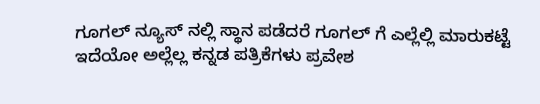ಗೂಗಲ್ ನ್ಯೂಸ್ ನಲ್ಲಿ ಸ್ಥಾನ ಪಡೆದರೆ ಗೂಗಲ್ ಗೆ ಎಲ್ಲೆಲ್ಲಿ ಮಾರುಕಟ್ಟೆ ಇದೆಯೋ ಅಲ್ಲೆಲ್ಲ ಕನ್ನಡ ಪತ್ರಿಕೆಗಳು ಪ್ರವೇಶ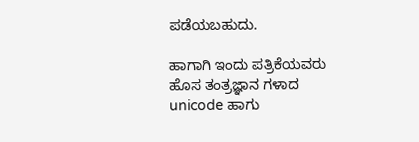ಪಡೆಯಬಹುದು.

ಹಾಗಾಗಿ ಇಂದು ಪತ್ರಿಕೆಯವರು ಹೊಸ ತಂತ್ರಜ್ಞಾನ ಗಳಾದ unicode ಹಾಗು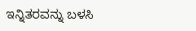ಇನ್ನಿತರವನ್ನು ಬಳಸಿ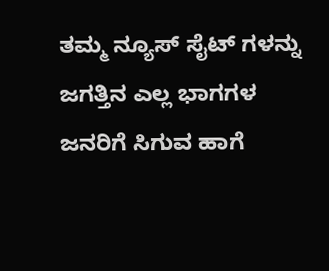ತಮ್ಮ ನ್ಯೂಸ್ ಸೈಟ್ ಗಳನ್ನು ಜಗತ್ತಿನ ಎಲ್ಲ ಭಾಗಗಳ ಜನರಿಗೆ ಸಿಗುವ ಹಾಗೆ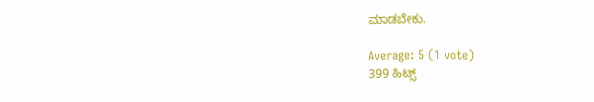ಮಾಡಬೇಕು.

Average: 5 (1 vote)
399 ಹಿಟ್ಸ್